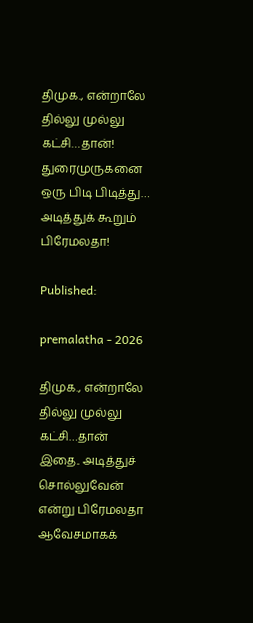திமுக., என்றாலே தில்லு முல்லு கட்சி…தான்! துரைமுருகனை ஒரு பிடி பிடித்து… அடித்துக் கூறும் பிரேமலதா!

Published:

premalatha - 2026

திமுக., என்றாலே தில்லு முல்லு கட்சி…தான் இதை.. அடித்துச் சொல்லுவேன் என்று பிரேமலதா ஆவேசமாகக்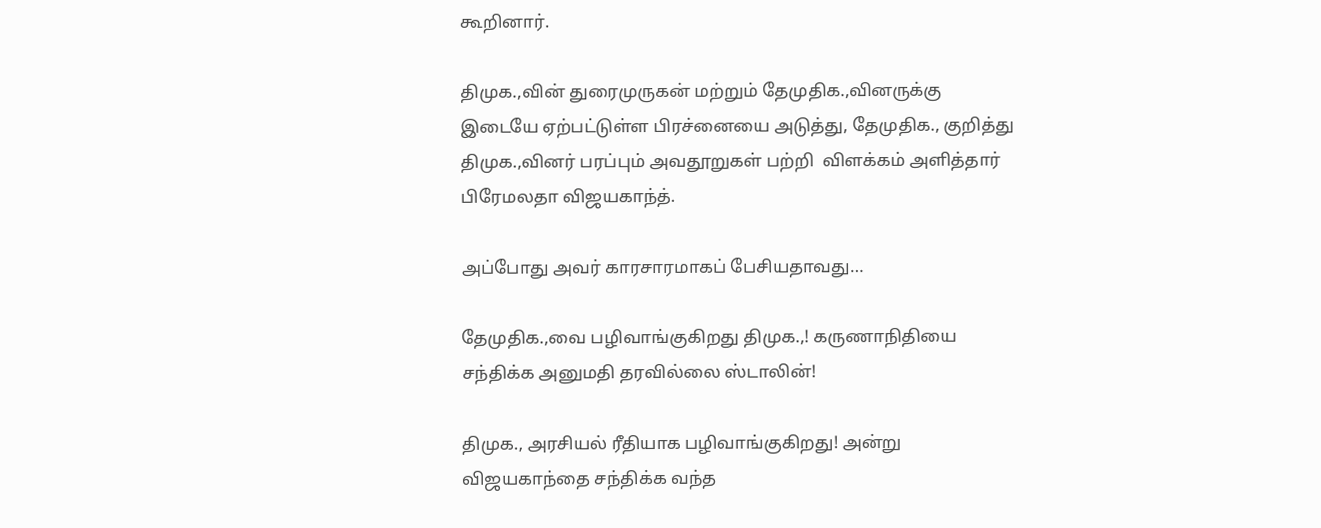கூறினார்.

திமுக.,வின் துரைமுருகன் மற்றும் தேமுதிக.,வினருக்கு இடையே ஏற்பட்டுள்ள பிரச்னையை அடுத்து, தேமுதிக., குறித்து திமுக.,வினர் பரப்பும் அவதூறுகள் பற்றி  விளக்கம் அளித்தார் பிரேமலதா விஜயகாந்த்.

அப்போது அவர் காரசாரமாகப் பேசியதாவது…

தேமுதிக.,வை பழிவாங்குகிறது திமுக.,! கருணாநிதியை சந்திக்க அனுமதி தரவில்லை ஸ்டாலின்!

திமுக., அரசியல் ரீதியாக பழிவாங்குகிறது! அன்று விஜயகாந்தை சந்திக்க வந்த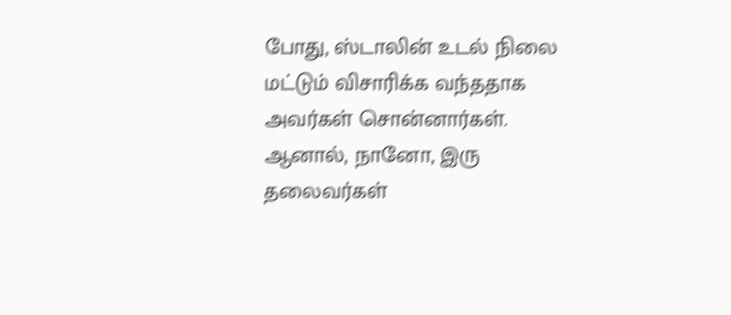போது, ஸ்டாலின் உடல் நிலை மட்டும் விசாரிக்க வந்ததாக அவர்கள் சொன்னார்கள். ஆனால், நானோ, இரு தலைவர்கள்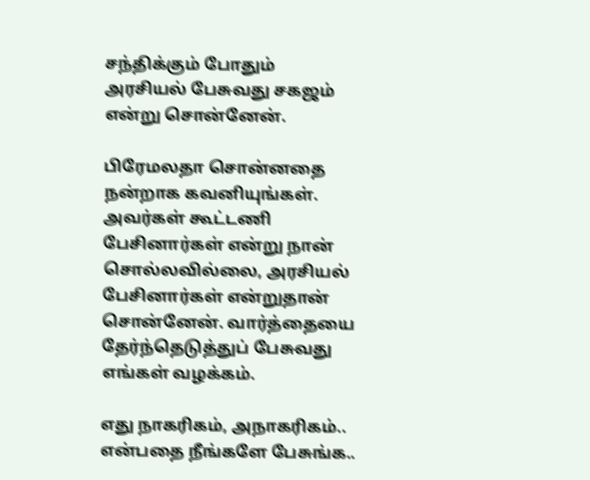சந்திக்கும் போதும் அரசியல் பேசுவது சகஜம் என்று சொன்னேன்.

பிரேமலதா சொன்னதை நன்றாக கவனியுங்கள். அவர்கள் கூட்டணி பேசினார்கள் என்று நான் சொல்லவில்லை, அரசியல் பேசினார்கள் என்றுதான் சொன்னேன். வார்த்தையை தேர்ந்தெடுத்துப் பேசுவது எங்கள் வழக்கம்.

எது நாகரிகம், அநாகரிகம்.. என்பதை நீங்களே பேசுங்க..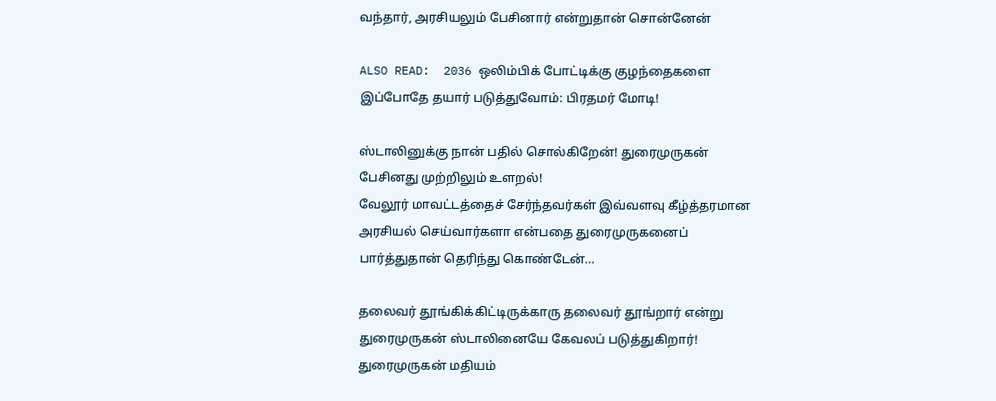வந்தார், அரசியலும் பேசினார் என்றுதான் சொன்னேன்

ALSO READ:  2036 ஒலிம்பிக் போட்டிக்கு குழந்தைகளை இப்போதே தயார் படுத்துவோம்: பிரதமர் மோடி!

ஸ்டாலினுக்கு நான் பதில் சொல்கிறேன்! துரைமுருகன் பேசினது முற்றிலும் உளறல்!
வேலூர் மாவட்டத்தைச் சேர்ந்தவர்கள் இவ்வளவு கீழ்த்தரமான அரசியல் செய்வார்களா என்பதை துரைமுருகனைப் பார்த்துதான் தெரிந்து கொண்டேன்…

தலைவர் தூங்கிக்கிட்டிருக்காரு தலைவர் தூங்றார் என்று துரைமுருகன் ஸ்டாலினையே கேவலப் படுத்துகிறார்! துரைமுருகன் மதியம்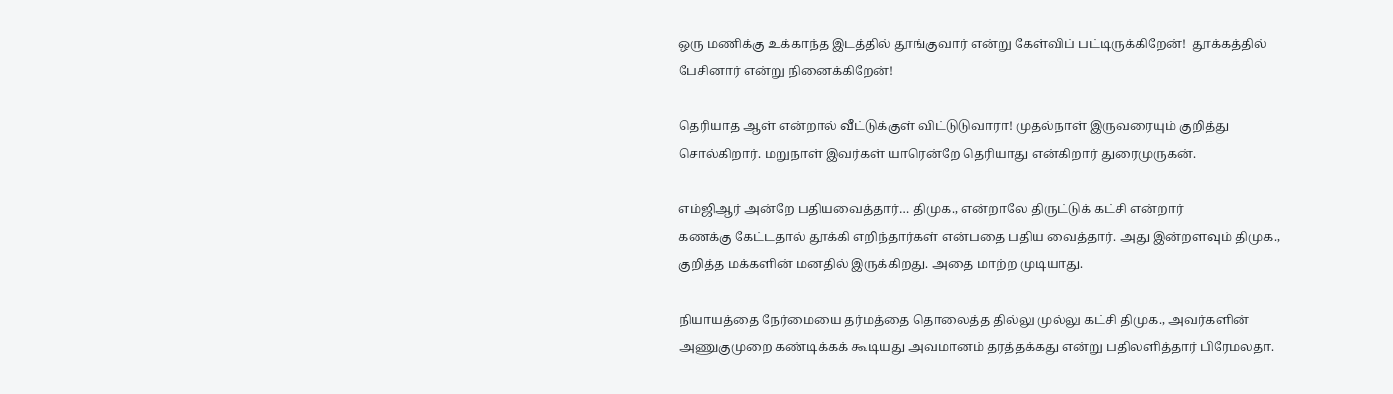ஒரு மணிக்கு உக்காந்த இடத்தில் தூங்குவார் என்று கேள்விப் பட்டிருக்கிறேன்!  தூக்கத்தில் பேசினார் என்று நினைக்கிறேன்!

தெரியாத ஆள் என்றால் வீட்டுக்குள் விட்டுடுவாரா! முதல்நாள் இருவரையும் குறித்து சொல்கிறார். மறுநாள் இவர்கள் யாரென்றே தெரியாது என்கிறார் துரைமுருகன்.

எம்ஜிஆர் அன்றே பதியவைத்தார்… திமுக., என்றாலே திருட்டுக் கட்சி என்றார்
கணக்கு கேட்டதால் தூக்கி எறிந்தார்கள் என்பதை பதிய வைத்தார். அது இன்றளவும் திமுக., குறித்த மக்களின் மனதில் இருக்கிறது. அதை மாற்ற முடியாது.

நியாயத்தை நேர்மையை தர்மத்தை தொலைத்த தில்லு முல்லு கட்சி திமுக., அவர்களின் அணுகுமுறை கண்டிக்கக் கூடியது அவமானம் தரத்தக்கது என்று பதிலளித்தார் பிரேமலதா.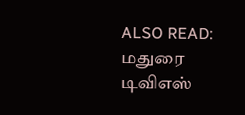ALSO READ:  மதுரை டிவிஎஸ்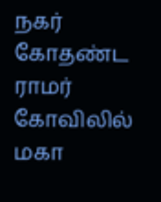நகர் கோதண்ட ராமர் கோவிலில் மகா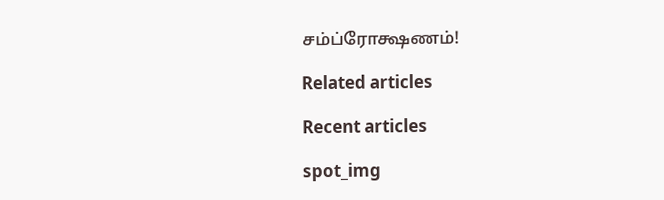சம்ப்ரோக்ஷணம்!

Related articles

Recent articles

spot_img